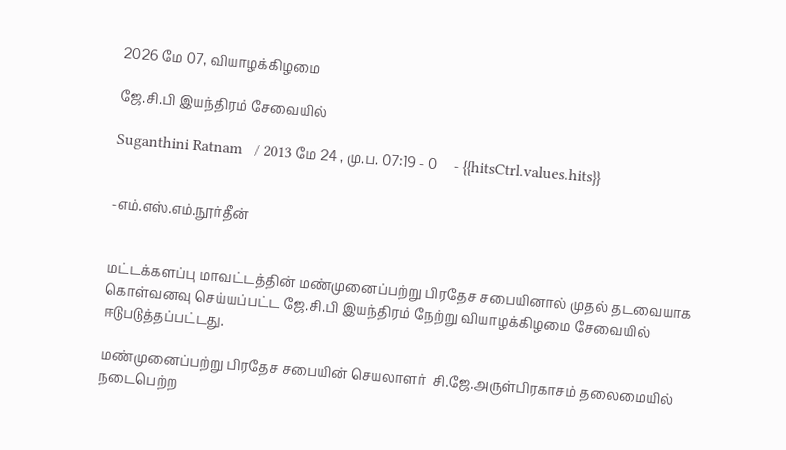2026 மே 07, வியாழக்கிழமை

ஜே.சி.பி இயந்திரம் சேவையில்

Suganthini Ratnam   / 2013 மே 24 , மு.ப. 07:19 - 0     - {{hitsCtrl.values.hits}}


-எம்.எஸ்.எம்.நூர்தீன்


மட்டக்களப்பு மாவட்டத்தின் மண்முனைப்பற்று பிரதேச சபையினால் முதல் தடவையாக கொள்வனவு செய்யப்பட்ட ஜே.சி.பி இயந்திரம் நேற்று வியாழக்கிழமை சேவையில் ஈடுபடுத்தப்பட்டது.

மண்முனைப்பற்று பிரதேச சபையின் செயலாளர்  சி.ஜே.அருள்பிரகாசம் தலைமையில் நடைபெற்ற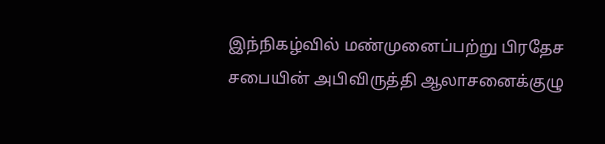இந்நிகழ்வில் மண்முனைப்பற்று பிரதேச சபையின் அபிவிருத்தி ஆலாசனைக்குழு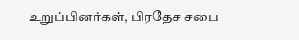உறுப்பினர்கள், பிரதேச சபை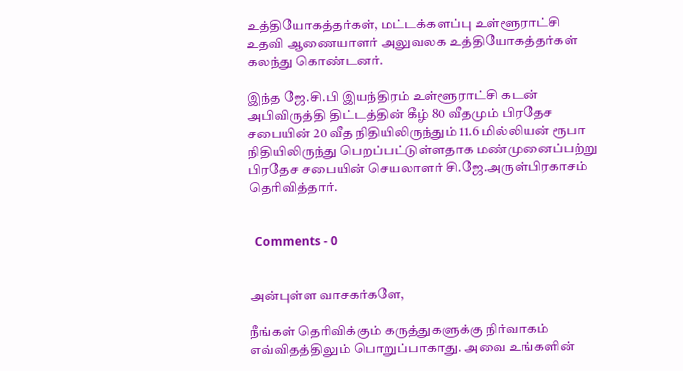உத்தியோகத்தர்கள், மட்டக்களப்பு உள்ளூராட்சி உதவி ஆணையாளர் அலுவலக உத்தியோகத்தர்கள் கலந்து கொண்டனர்.

இந்த ஜே.சி.பி இயந்திரம் உள்ளூராட்சி கடன் அபிவிருத்தி திட்டத்தின் கீழ் 80 வீதமும் பிரதேச சபையின் 20 வீத நிதியிலிருந்தும் 11.6 மில்லியன் ரூபா நிதியிலிருந்து பெறப்பட்டுள்ளதாக மண்முனைப்பற்று பிரதேச சபையின் செயலாளர் சி.ஜே.அருள்பிரகாசம் தெரிவித்தார்.


  Comments - 0


அன்புள்ள வாசகர்களே,

நீங்கள் தெரிவிக்கும் கருத்துகளுக்கு நிர்வாகம் எவ்விதத்திலும் பொறுப்பாகாது. அவை உங்களின்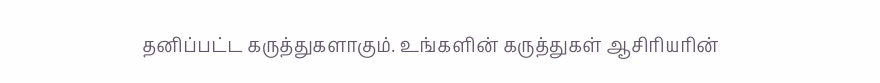தனிப்பட்ட கருத்துகளாகும். உங்களின் கருத்துகள் ஆசிரியரின்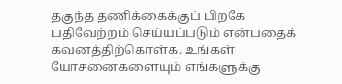தகுந்த தணிக்கைக்குப் பிறகே பதிவேற்றம் செய்யப்படும் என்பதைக் கவனத்திற்கொள்க. உங்கள் யோசனைகளையும் எங்களுக்கு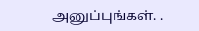அனுப்புங்கள். .